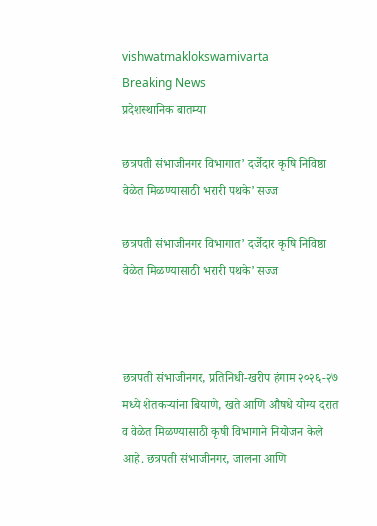vishwatmaklokswamivarta
Breaking News
प्रदेशस्थानिक बातम्या

छत्रपती संभाजीनगर विभागात’ दर्जेदार कृषि निविष्ठा वेळेत मिळण्यासाठी भरारी पथके’ सज्ज

छत्रपती संभाजीनगर विभागात’ दर्जेदार कृषि निविष्ठा वेळेत मिळण्यासाठी भरारी पथके’ सज्ज



छत्रपती संभाजीनगर, प्रतिनिधी-खरीप हंगाम २०२६-२७ मध्ये शेतकऱ्यांना बियाणे, खते आणि औषधे योग्य दरात व वेळेत मिळण्यासाठी कृषी विभागाने नियोजन केले आहे. छत्रपती संभाजीनगर, जालना आणि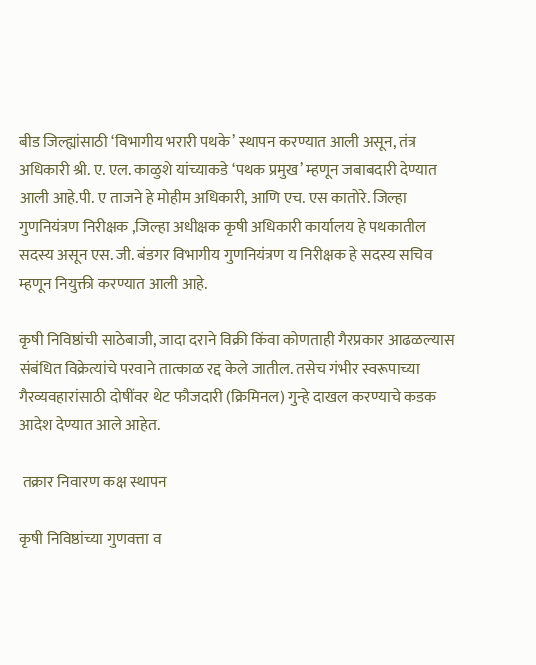बीड जिल्ह्यांसाठी ‘विभागीय भरारी पथके’ स्थापन करण्यात आली असून, तंत्र अधिकारी श्री. ए. एल. काळुशे यांच्याकडे ‘पथक प्रमुख’ म्हणून जबाबदारी देण्यात आली आहे.पी. ए ताजने हे मोहीम अधिकारी, आणि एच. एस कातोरे. जिल्हा गुणनियंत्रण निरीक्षक ,जिल्हा अधीक्षक कृषी अधिकारी कार्यालय हे पथकातील सदस्य असून एस. जी. बंडगर विभागीय गुणनियंत्रण य निरीक्षक हे सदस्य सचिव म्हणून नियुक्ती करण्यात आली आहे.

कृषी निविष्ठांची साठेबाजी, जादा दराने विक्री किंवा कोणताही गैरप्रकार आढळल्यास संबंधित विक्रेत्यांचे परवाने तात्काळ रद्द केले जातील. तसेच गंभीर स्वरूपाच्या गैरव्यवहारांसाठी दोषींवर थेट फौजदारी (क्रिमिनल) गुन्हे दाखल करण्याचे कडक आदेश देण्यात आले आहेत.

 तक्रार निवारण कक्ष स्थापन

कृषी निविष्ठांच्या गुणवत्ता व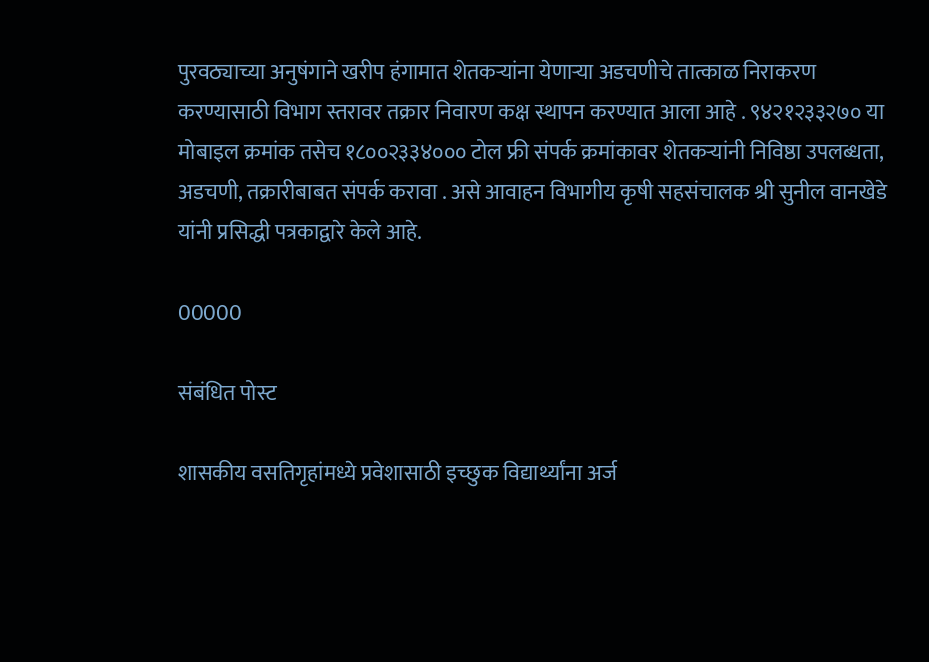पुरवठ्याच्या अनुषंगाने खरीप हंगामात शेतकऱ्यांना येणाऱ्या अडचणीचे तात्काळ निराकरण करण्यासाठी विभाग स्तरावर तक्रार निवारण कक्ष स्थापन करण्यात आला आहे . ९४२१२३३२७० या मोबाइल क्रमांक तसेच १८००२३३४००० टोल फ्री संपर्क क्रमांकावर शेतकऱ्यांनी निविष्ठा उपलब्धता, अडचणी, तक्रारीबाबत संपर्क करावा . असे आवाहन विभागीय कृषी सहसंचालक श्री सुनील वानखेडे यांनी प्रसिद्धी पत्रकाद्वारे केले आहे.

00000

संबंधित पोस्ट

शासकीय वसतिगृहांमध्ये प्रवेशासाठी इच्छुक विद्यार्थ्यांना अर्ज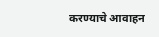करण्याचे आवाहन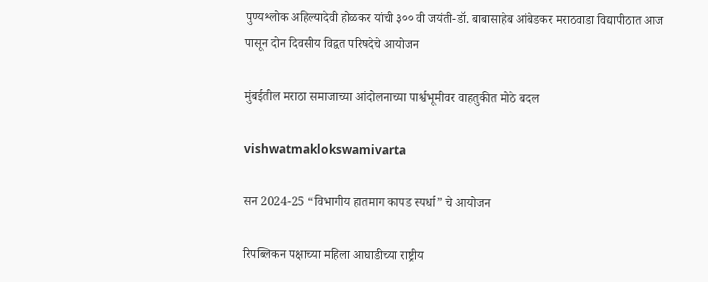पुण्यश्लोक अहिल्यादेवी होळकर यांची ३०० वी जयंती-डॉ. बाबासाहेब आंबेडकर मराठवाडा विद्यापीठात आज पासून दोन दिवसीय विद्वत परिषदेचे आयोजन

मुंबईतील मराठा समाजाच्या आंदोलनाच्या पार्श्वभूमीवर वाहतुकीत मोठे बदल

vishwatmaklokswamivarta

सन 2024-25 “विभागीय हातमाग कापड स्पर्धा” चे आयोजन

रिपब्लिकन पक्षाच्या महिला आघाडीच्या राष्ट्रीय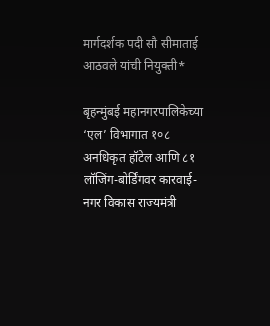मार्गदर्शक पदी सौ सीमाताई आठवले यांची नियुक्ती*

बृहन्मुंबई महानगरपालिकेच्या ‘एल’ विभागात १०८ अनधिकृत हॉटेल आणि ८१ लॉजिंग-बोर्डिंगवर कारवाई- नगर विकास राज्यमंत्री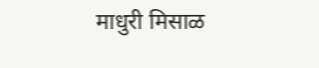माधुरी मिसाळ